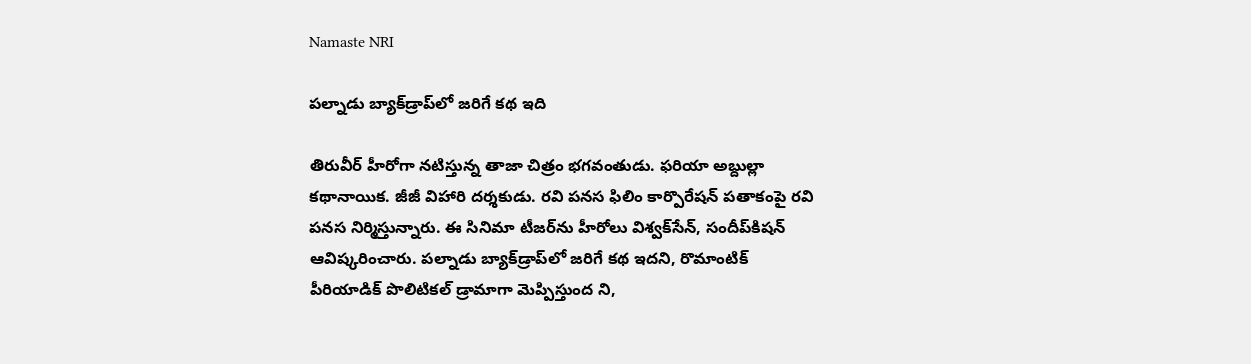Namaste NRI

పల్నాడు బ్యాక్‌డ్రాప్‌లో జరిగే కథ ఇది

తిరువీర్‌ హీరోగా నటిస్తున్న తాజా చిత్రం భగవంతుడు. ఫరియా అబ్దుల్లా కథానాయిక. జీజీ విహారి దర్శకుడు. రవి పనస ఫిలిం కార్పొరేషన్‌ పతాకంపై రవి పనస నిర్మిస్తున్నారు. ఈ సినిమా టీజర్‌ను హీరోలు విశ్వక్‌సేన్‌, సందీప్‌కిషన్‌ ఆవిష్కరించారు. పల్నాడు బ్యాక్‌డ్రాప్‌లో జరిగే కథ ఇదని, రొమాంటిక్‌ పీరియాడిక్‌ పొలిటికల్‌ డ్రామాగా మెప్పిస్తుంద ని,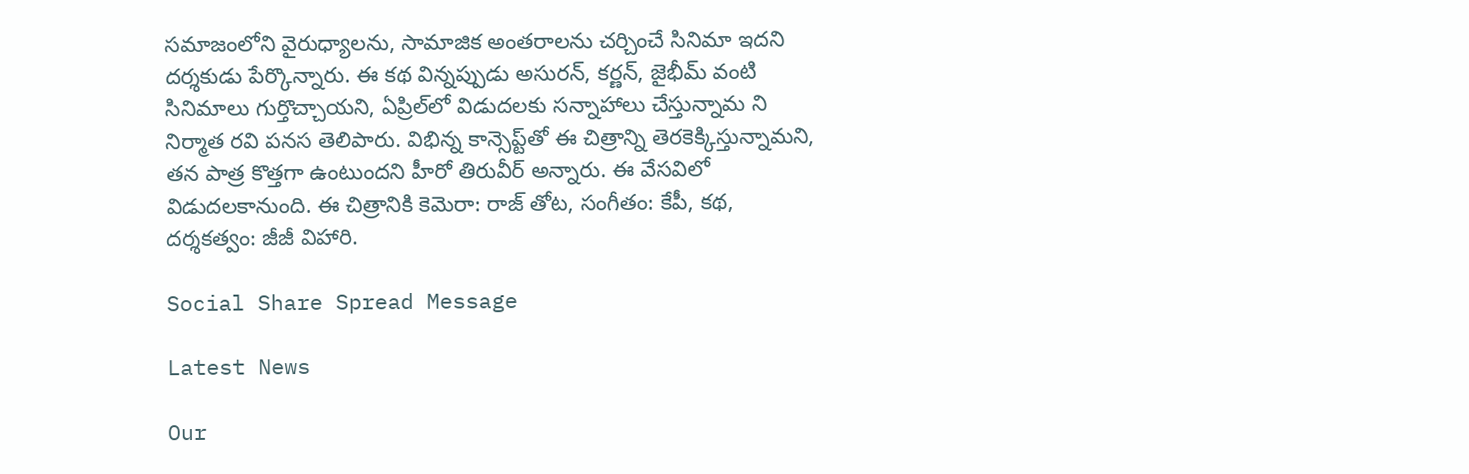సమాజంలోని వైరుధ్యాలను, సామాజిక అంతరాలను చర్చించే సినిమా ఇదని దర్శకుడు పేర్కొన్నారు. ఈ కథ విన్నప్పుడు అసురన్‌, కర్ణన్‌, జైభీమ్‌ వంటి సినిమాలు గుర్తొచ్చాయని, ఏప్రిల్‌లో విడుదలకు సన్నాహాలు చేస్తున్నామ ని నిర్మాత రవి పనస తెలిపారు. విభిన్న కాన్సెప్ట్‌తో ఈ చిత్రాన్ని తెరకెక్కిస్తున్నామని, తన పాత్ర కొత్తగా ఉంటుందని హీరో తిరువీర్‌ అన్నారు. ఈ వేసవిలో విడుదలకానుంది. ఈ చిత్రానికి కెమెరా: రాజ్‌ తోట, సంగీతం: కేపీ, కథ, దర్శకత్వం: జీజీ విహారి.

Social Share Spread Message

Latest News

Our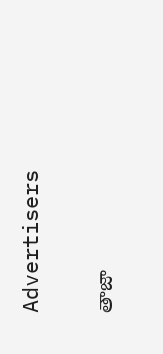Advertisers

తాజా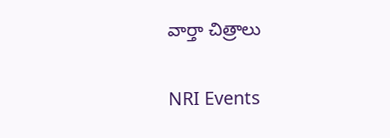వార్తా చిత్రాలు

NRI Events